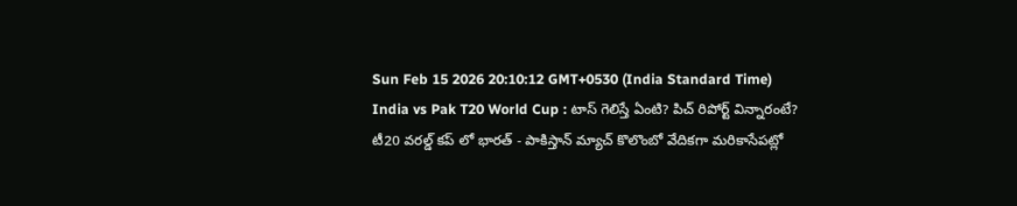Sun Feb 15 2026 20:10:12 GMT+0530 (India Standard Time)
India vs Pak T20 World Cup : టాస్ గెలిస్తే ఏంటి? పిచ్ రిపోర్ట్ విన్నారంటే?
టీ20 వరల్డ్ కప్ లో భారత్ - పాకిస్తాన్ మ్యాచ్ కొలొంబో వేదికగా మరికాసేపట్లో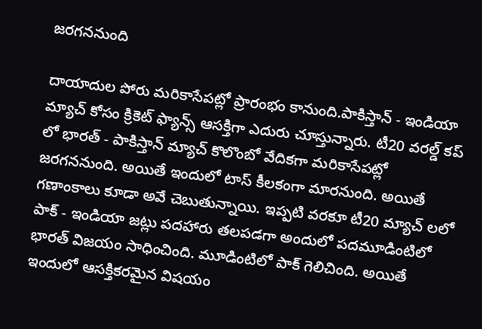జరగననుంది

దాయాదుల పోరు మరికాసేపట్లో ప్రారంభం కానుంది.పాకిస్తాన్ - ఇండియా మ్యాచ్ కోసం క్రికెట్ ఫ్యాన్స్ ఆసక్తిగా ఎదురు చూస్తున్నారు. టీ20 వరల్డ్ కప్ లో భారత్ - పాకిస్తాన్ మ్యాచ్ కొలొంబో వేదికగా మరికాసేపట్లో జరగననుంది. అయితే ఇందులో టాస్ కీలకంగా మారనుంది. అయితే గణాంకాలు కూడా అవే చెబుతున్నాయి. ఇప్పటి వరకూ టీ20 మ్యాచ్ లలో పాక్ - ఇండియా జట్లు పదహారు తలపడగా అందులో పదమూడింటిలో భారత్ విజయం సాధించింది. మూడింటిలో పాక్ గెలిచింది. అయితే ఇందులో ఆసక్తికరమైన విషయం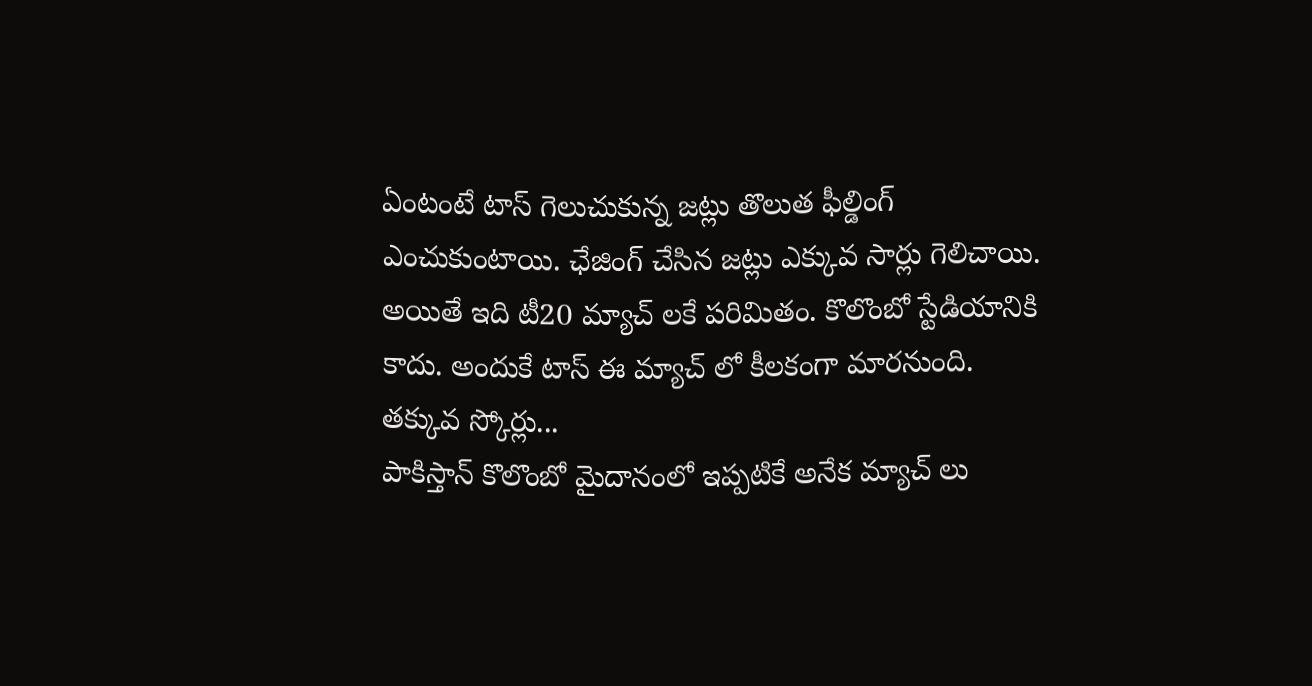ఏంటంటే టాస్ గెలుచుకున్న జట్లు తొలుత ఫీల్డింగ్ ఎంచుకుంటాయి. ఛేజింగ్ చేసిన జట్లు ఎక్కువ సార్లు గెలిచాయి. అయితే ఇది టీ20 మ్యాచ్ లకే పరిమితం. కొలొంబో స్టేడియానికి కాదు. అందుకే టాస్ ఈ మ్యాచ్ లో కీలకంగా మారనుంది.
తక్కువ స్కోర్లు...
పాకిస్తాన్ కొలొంబో మైదానంలో ఇప్పటికే అనేక మ్యాచ్ లు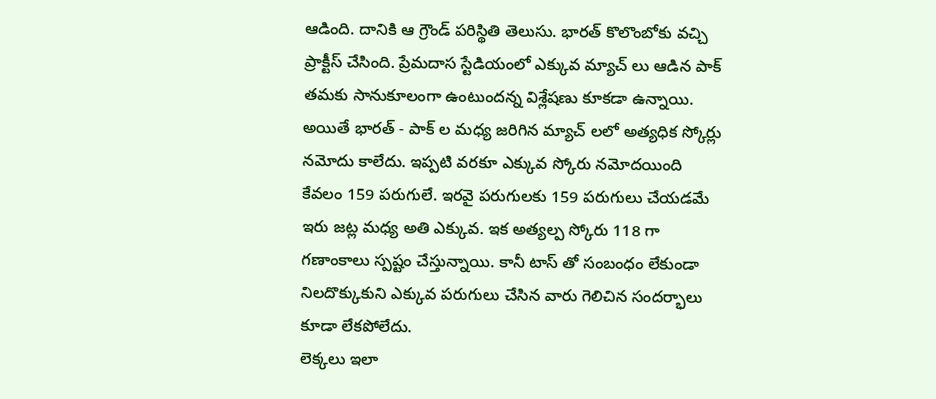ఆడింది. దానికి ఆ గ్రౌండ్ పరిస్థితి తెలుసు. భారత్ కొలొంబోకు వచ్చి ప్రాక్టీస్ చేసింది. ప్రేమదాస స్టేడియంలో ఎక్కువ మ్యాచ్ లు ఆడిన పాక్ తమకు సానుకూలంగా ఉంటుందన్న విశ్లేషణు కూకడా ఉన్నాయి. అయితే భారత్ - పాక్ ల మధ్య జరిగిన మ్యాచ్ లలో అత్యధిక స్కోర్లు నమోదు కాలేదు. ఇప్పటి వరకూ ఎక్కువ స్కోరు నమోదయింది కేవలం 159 పరుగులే. ఇరవై పరుగులకు 159 పరుగులు చేయడమే ఇరు జట్ల మధ్య అతి ఎక్కువ. ఇక అత్యల్ప స్కోరు 118 గా గణాంకాలు స్పష్టం చేస్తున్నాయి. కానీ టాస్ తో సంబంధం లేకుండా నిలదొక్కుకుని ఎక్కువ పరుగులు చేసిన వారు గెలిచిన సందర్భాలు కూడా లేకపోలేదు.
లెక్కలు ఇలా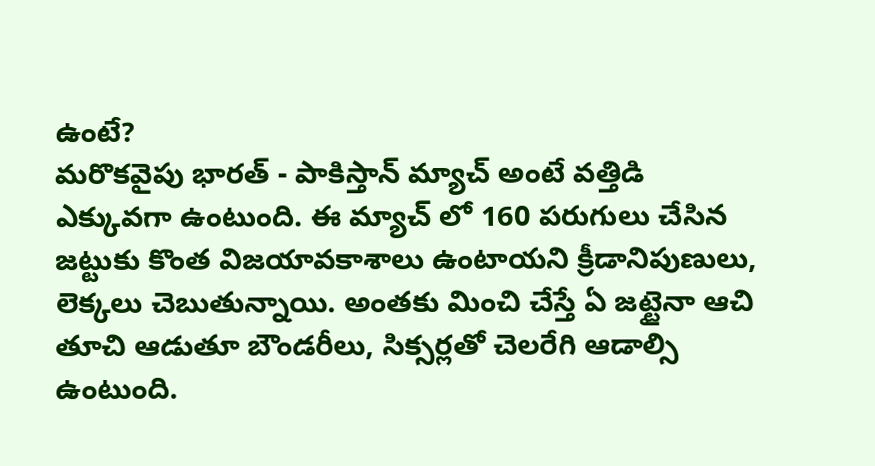ఉంటే?
మరొకవైపు భారత్ - పాకిస్తాన్ మ్యాచ్ అంటే వత్తిడి ఎక్కువగా ఉంటుంది. ఈ మ్యాచ్ లో 160 పరుగులు చేసిన జట్టుకు కొంత విజయావకాశాలు ఉంటాయని క్రీడానిపుణులు, లెక్కలు చెబుతున్నాయి. అంతకు మించి చేస్తే ఏ జట్టైనా ఆచి తూచి ఆడుతూ బౌండరీలు, సిక్సర్లతో చెలరేగి ఆడాల్సి ఉంటుంది.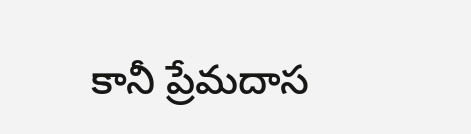కానీ ప్రేమదాస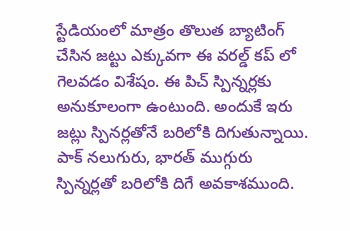స్టేడియంలో మాత్రం తొలుత బ్యాటింగ్ చేసిన జట్టు ఎక్కువగా ఈ వరల్డ్ కప్ లో గెలవడం విశేషం. ఈ పిచ్ స్పిన్నర్లకు అనుకూలంగా ఉంటుంది. అందుకే ఇరు జట్లు స్పినర్లతోనే బరిలోకి దిగుతున్నాయి. పాక్ నలుగురు, భారత్ ముగ్గురు స్పిన్నర్లతో బరిలోకి దిగే అవకాశముంది.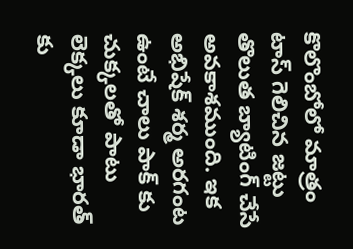కొలొంబోలో మాత్రం టాస్ గెలిచిన జట్టు తొలుత బ్యాటింగ్ చేసే అవకాశముంది. ఇక అభిషేక్ శర్మ అరగంట ఉంటే చాలు పాక్ కు చుక్కలతో పాటు లెక్కలు కూడా భారత్ కు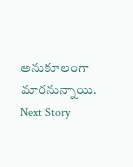అనుకూలంగా మారనున్నాయి.
Next Story